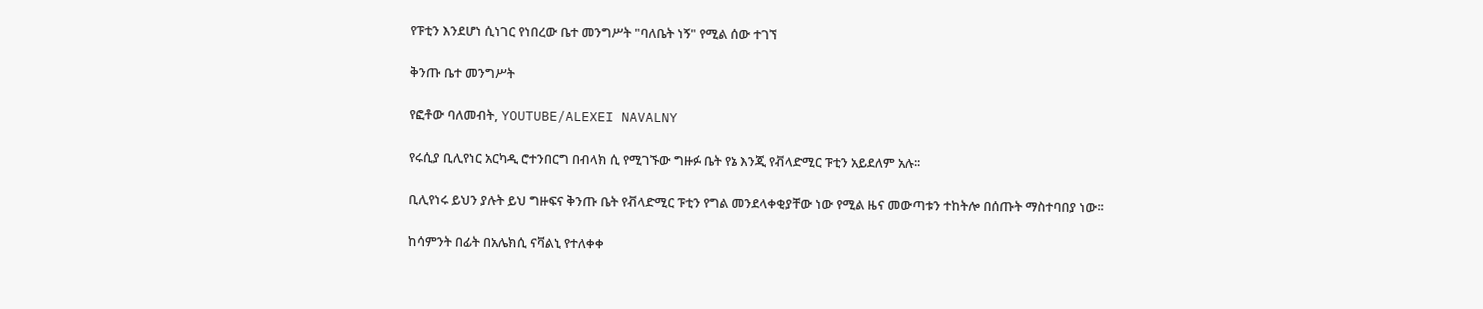የፑቲን እንደሆነ ሲነገር የነበረው ቤተ መንግሥት "ባለቤት ነኝ" የሚል ሰው ተገኘ

ቅንጡ ቤተ መንግሥት

የፎቶው ባለመብት, YOUTUBE/ALEXEI NAVALNY

የሩሲያ ቢሊየነር አርካዲ ሮተንበርግ በብላክ ሲ የሚገኙው ግዙፉ ቤት የኔ እንጂ የቭላድሚር ፑቲን አይደለም አሉ፡፡

ቢሊየነሩ ይህን ያሉት ይህ ግዙፍና ቅንጡ ቤት የቭላድሚር ፑቲን የግል መንደላቀቂያቸው ነው የሚል ዜና መውጣቱን ተከትሎ በሰጡት ማስተባበያ ነው፡፡

ከሳምንት በፊት በአሌክሲ ናቫልኒ የተለቀቀ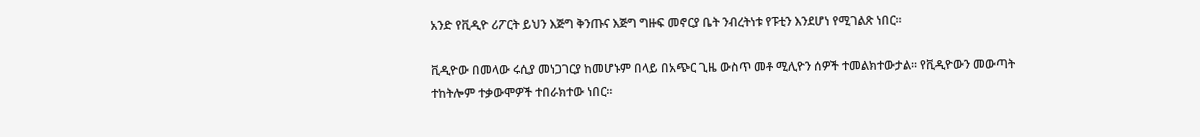አንድ የቪዲዮ ሪፖርት ይህን እጅግ ቅንጡና እጅግ ግዙፍ መኖርያ ቤት ንብረትነቱ የፑቲን እንደሆነ የሚገልጽ ነበር፡፡

ቪዲዮው በመላው ሩሲያ መነጋገርያ ከመሆኑም በላይ በአጭር ጊዜ ውስጥ መቶ ሚሊዮን ሰዎች ተመልክተውታል፡፡ የቪዲዮውን መውጣት ተከትሎም ተቃውሞዎች ተበራክተው ነበር፡፡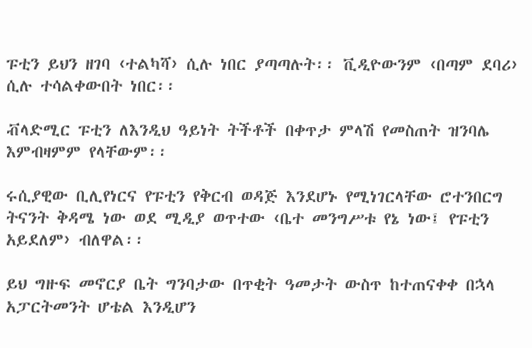ፑቲን ይህን ዘገባ ‹ተልካሻ› ሲሉ ነበር ያጣጣሉት፡፡ ቪዲዮውንም ‹በጣም ደባሪ› ሲሉ ተሳልቀውበት ነበር፡፡

ቭላድሚር ፑቲን ለእንዲህ ዓይነት ትችቶች በቀጥታ ምላሽ የመስጠት ዝንባሌ እምብዛምም የላቸውም፡፡

ሩሲያዊው ቢሊየነርና የፑቲን የቅርብ ወዳጅ እንደሆኑ የሚነገርላቸው ሮተንበርግ ትናንት ቅዳሜ ነው ወደ ሚዲያ ወጥተው ‹ቤተ መንግሥቱ የኔ ነው፤ የፑቲን አይደለም› ብለዋል፡፡

ይህ ግዙፍ መኖርያ ቤት ግንባታው በጥቂት ዓመታት ውስጥ ከተጠናቀቀ በኋላ አፓርትመንት ሆቴል እንዲሆን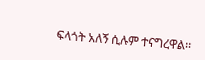ፍላጎት አለኝ ሲሉም ተናግረዋል፡፡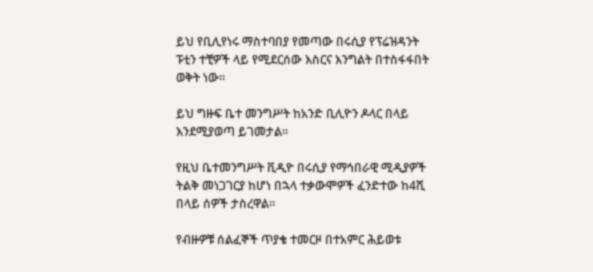ይህ የቢሊየነሩ ማስተባበያ የመጣው በሩሲያ የፕሬዝዳንት ፑቲን ተቺዎች ላይ የሚደርሰው እስርና እንግልት በተስፋፋበት ወቅት ነው፡፡

ይህ ግዙፍ ቤተ መንግሥት ከአንድ ቢሊዮን ዶላር በላይ እንደሚያወጣ ይገመታል፡፡

የዚህ ቤተመንግሥት ቪዲዮ በሩሲያ የማኅበራዊ ሚዲያዎች ትልቅ መነጋገርያ ከሆነ በኋላ ተቃውሞዎች ፈንድተው ከ4ሺ በላይ ሰዎች ታስረዋል፡፡

የብዙዎቹ ሰልፈኞች ጥያቄ ተመርዞ በተአምር ሕይወቱ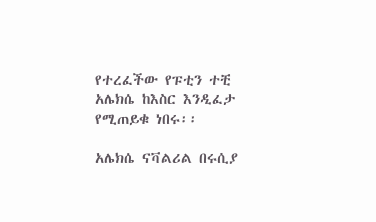የተረፈችው የፑቲን ተቺ አሌክሴ ከእስር እንዲፈታ የሚጠይቁ ነበሩ፡፡

አሌክሴ ናቫልሪል በሩሲያ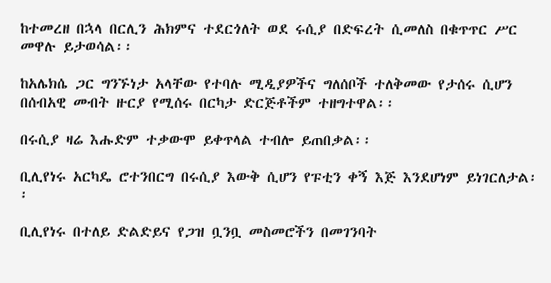ከተመረዘ በኋላ በርሊን ሕክምና ተደርጎለት ወደ ሩሲያ በድፍረት ሲመለስ በቁጥጥር ሥር መዋሉ ይታወሳል፡፡

ከአሌክሴ ጋር ግንኙነታ አላቸው የተባሉ ሚዲያዎችና ግለሰቦች ተለቅመው የታሰሩ ሲሆን በሰብአዊ መብት ዙርያ የሚሰሩ በርካታ ድርጅቶችም ተዘግተዋል፡፡

በሩሲያ ዛሬ እሑድም ተቃውሞ ይቀጥላል ተብሎ ይጠበቃል፡፡

ቢሊየነሩ አርካዴ ሮተንበርግ በሩሲያ እውቅ ሲሆን የፑቲን ቀኝ እጅ እንደሆነም ይነገርለታል፡፡

ቢሊየነሩ በተለይ ድልድይና የጋዝ ቧንቧ መስመሮችን በመገንባት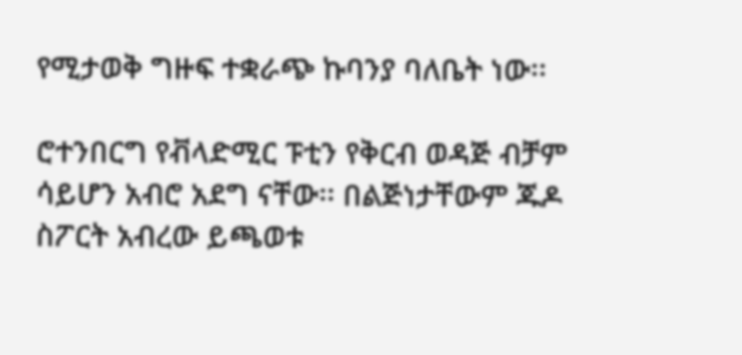የሚታወቅ ግዙፍ ተቋራጭ ኩባንያ ባለቤት ነው፡፡

ሮተንበርግ የቭላድሚር ፑቲን የቅርብ ወዳጅ ብቻም ሳይሆን አብሮ አደግ ናቸው፡፡ በልጅነታቸውም ጁዶ ስፖርት አብረው ይጫወቱ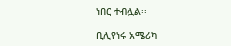ነበር ተብሏል፡፡

ቢሊየነሩ አሜሪካ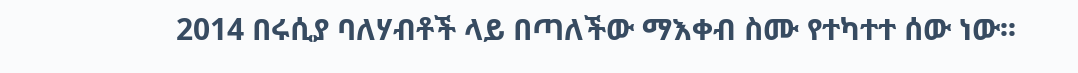2014 በሩሲያ ባለሃብቶች ላይ በጣለችው ማእቀብ ስሙ የተካተተ ሰው ነው፡፡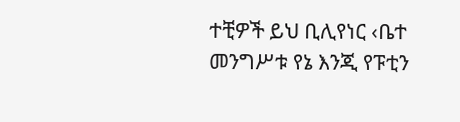ተቺዎች ይህ ቢሊየነር ‹ቤተ መንግሥቱ የኔ እንጂ የፑቲን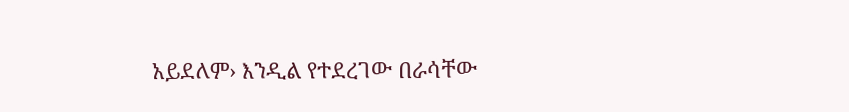አይደለም› እንዲል የተደረገው በራሳቸው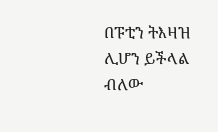በፑቲን ትእዛዝ ሊሆን ይችላል ብለው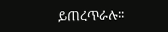ይጠረጥራሉ፡፡